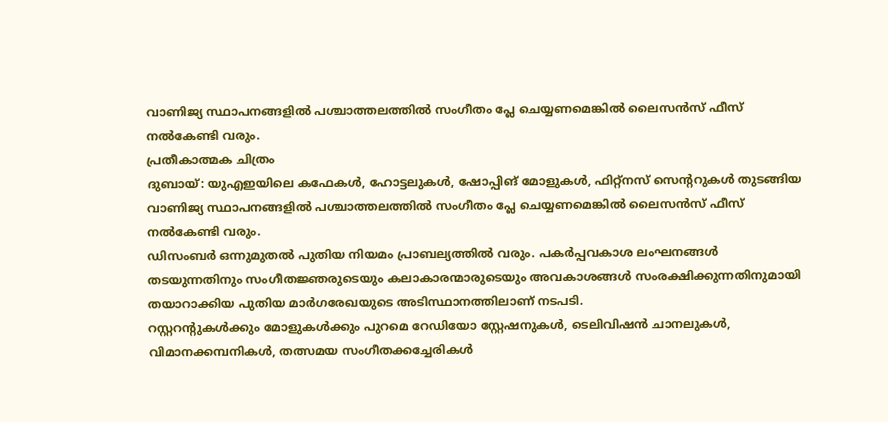വാണിജ്യ സ്ഥാപനങ്ങളിൽ പശ്ചാത്തലത്തിൽ സംഗീതം പ്ലേ ചെയ്യണമെങ്കിൽ ലൈസൻസ് ഫീസ് നൽകേണ്ടി വരും.
പ്രതീകാത്മക ചിത്രം
ദുബായ്: യുഎഇയിലെ കഫേകൾ, ഹോട്ടലുകൾ, ഷോപ്പിങ് മോളുകൾ, ഫിറ്റ്നസ് സെന്ററുകൾ തുടങ്ങിയ വാണിജ്യ സ്ഥാപനങ്ങളിൽ പശ്ചാത്തലത്തിൽ സംഗീതം പ്ലേ ചെയ്യണമെങ്കിൽ ലൈസൻസ് ഫീസ് നൽകേണ്ടി വരും.
ഡിസംബർ ഒന്നുമുതൽ പുതിയ നിയമം പ്രാബല്യത്തിൽ വരും. പകർപ്പവകാശ ലംഘനങ്ങൾ തടയുന്നതിനും സംഗീതജ്ഞരുടെയും കലാകാരന്മാരുടെയും അവകാശങ്ങൾ സംരക്ഷിക്കുന്നതിനുമായി തയാറാക്കിയ പുതിയ മാർഗരേഖയുടെ അടിസ്ഥാനത്തിലാണ് നടപടി.
റസ്റ്ററന്റുകൾക്കും മോളുകൾക്കും പുറമെ റേഡിയോ സ്റ്റേഷനുകൾ, ടെലിവിഷൻ ചാനലുകൾ, വിമാനക്കമ്പനികൾ, തത്സമയ സംഗീതക്കച്ചേരികൾ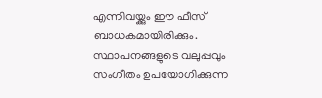എന്നിവയ്ക്കും ഈ ഫീസ് ബാധകമായിരിക്കും. സ്ഥാപനങ്ങളുടെ വലുപ്പവും സംഗീതം ഉപയോഗിക്കുന്ന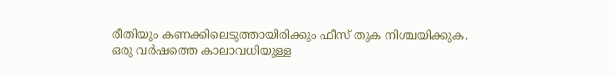രീതിയും കണക്കിലെടുത്തായിരിക്കും ഫീസ് തുക നിശ്ചയിക്കുക.
ഒരു വർഷത്തെ കാലാവധിയുള്ള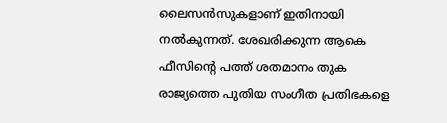ലൈസൻസുകളാണ് ഇതിനായി നൽകുന്നത്. ശേഖരിക്കുന്ന ആകെ ഫീസിന്റെ പത്ത് ശതമാനം തുക രാജ്യത്തെ പുതിയ സംഗീത പ്രതിഭകളെ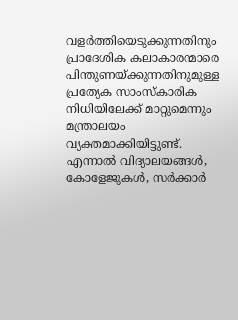വളർത്തിയെടുക്കുന്നതിനും പ്രാദേശിക കലാകാരന്മാരെ പിന്തുണയ്ക്കുന്നതിനുമുള്ള പ്രത്യേക സാംസ്കാരിക നിധിയിലേക്ക് മാറ്റുമെന്നും മന്ത്രാലയം വ്യക്തമാക്കിയിട്ടുണ്ട്.
എന്നാൽ വിദ്യാലയങ്ങൾ, കോളേജുകൾ, സർക്കാർ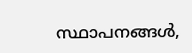സ്ഥാപനങ്ങൾ,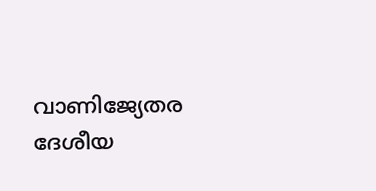വാണിജ്യേതര ദേശീയ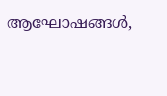ആഘോഷങ്ങൾ,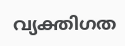വ്യക്തിഗത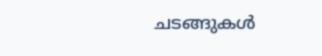ചടങ്ങുകൾ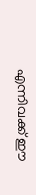എന്നിവക്ക് ഈ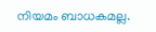നിയമം ബാധകമല്ല.